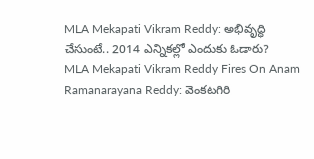MLA Mekapati Vikram Reddy: అభివృద్ధి చేసుంటే.. 2014 ఎన్నికల్లో ఎందుకు ఓడారు?
MLA Mekapati Vikram Reddy Fires On Anam Ramanarayana Reddy: వెంకటగిరి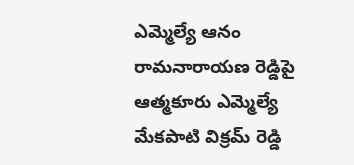ఎమ్మెల్యే ఆనం రామనారాయణ రెడ్డిపై ఆత్మకూరు ఎమ్మెల్యే మేకపాటి విక్రమ్ రెడ్డి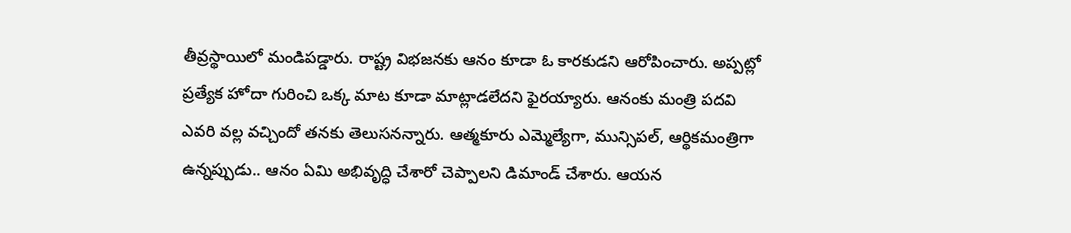తీవ్రస్థాయిలో మండిపడ్డారు. రాష్ట్ర విభజనకు ఆనం కూడా ఓ కారకుడని ఆరోపించారు. అప్పట్లో ప్రత్యేక హోదా గురించి ఒక్క మాట కూడా మాట్లాడలేదని ఫైరయ్యారు. ఆనంకు మంత్రి పదవి ఎవరి వల్ల వచ్చిందో తనకు తెలుసనన్నారు. ఆత్మకూరు ఎమ్మెల్యేగా, మున్సిపల్, ఆర్థికమంత్రిగా ఉన్నప్పుడు.. ఆనం ఏమి అభివృద్ధి చేశారో చెప్పాలని డిమాండ్ చేశారు. ఆయన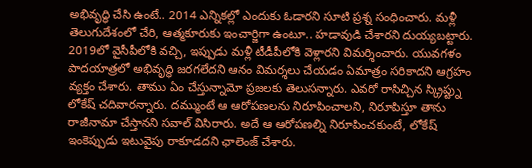అభివృద్ధి చేసి ఉంటే.. 2014 ఎన్నికల్లో ఎందుకు ఓడారని సూటి ప్రశ్న సంధించారు. మళ్లీ తెలుగుదేశంలో చేరి, ఆత్మకూరుకు ఇంచార్జిగా ఉంటూ.. హడావుడి చేశారని దుయ్యబట్టారు. 2019లో వైసీపీలోకి వచ్చి, ఇప్పుడు మళ్లీ టీడీపీలోకి వెళ్లారని విమర్శించారు. యువగళం పాదయాత్రలో అభివృద్ధి జరగలేదని ఆనం విమర్శలు చేయడం ఏమాత్రం సరికాదని ఆగ్రహం వ్యక్తం చేశారు. తాము ఏం చేస్తున్నామో ప్రజలకు తెలుసన్నారు. ఎవరో రాసిచ్చిన స్క్రిప్ట్ను లోకేష్ చదివారన్నారు. దమ్ముంటే ఆ ఆరోపణలను నిరూపించాలని, నిరూపిస్తూ తాను రాజీనామా చేస్తానని సవాల్ విసిరారు. అదే ఆ ఆరోపణల్ని నిరూపించకుంటే, లోకేష్ ఇంకెప్పుడు ఇటువైపు రాకూడదని ఛాలెంజ్ చేశారు.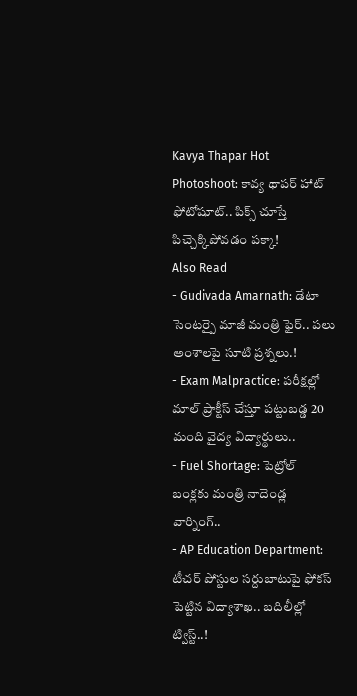Kavya Thapar Hot Photoshoot: కావ్య థాపర్ హాట్ ఫోటోషూట్.. పిక్స్ చూస్తే పిచ్చెక్కిపోవడం పక్కా!
Also Read
- Gudivada Amarnath: డేటా సెంటర్పై మాజీ మంత్రి ఫైర్.. పలు అంశాలపై సూటి ప్రశ్నలు.!
- Exam Malpractice: పరీక్షల్లో మాల్ ప్రాక్టీస్ చేస్తూ పట్టుబడ్డ 20 మంది వైద్య విద్యార్థులు..
- Fuel Shortage: పెట్రోల్ బంక్లకు మంత్రి నాదెండ్ల వార్నింగ్..
- AP Education Department: టీచర్ పోస్టుల సర్దుబాటుపై ఫోకస్ పెట్టిన విద్యాశాఖ.. బదిలీల్లో ట్విస్ట్..!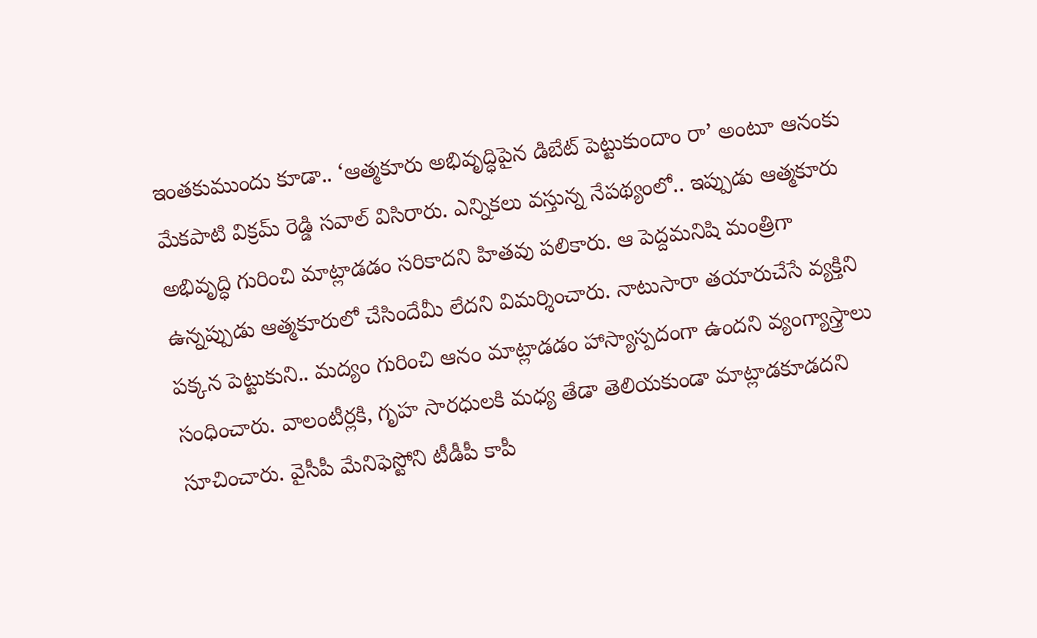ఇంతకుముందు కూడా.. ‘ఆత్మకూరు అభివృద్ధిపైన డిబేట్ పెట్టుకుందాం రా’ అంటూ ఆనంకు మేకపాటి విక్రమ్ రెడ్డి సవాల్ విసిరారు. ఎన్నికలు వస్తున్న నేపథ్యంలో.. ఇప్పుడు ఆత్మకూరు అభివృద్ధి గురించి మాట్లాడడం సరికాదని హితవు పలికారు. ఆ పెద్దమనిషి మంత్రిగా ఉన్నప్పుడు ఆత్మకూరులో చేసిందేమీ లేదని విమర్శించారు. నాటుసారా తయారుచేసే వ్యక్తిని పక్కన పెట్టుకుని.. మద్యం గురించి ఆనం మాట్లాడడం హాస్యాస్పదంగా ఉందని వ్యంగ్యాస్త్రాలు సంధించారు. వాలంటీర్లకి, గృహ సారధులకి మధ్య తేడా తెలియకుండా మాట్లాడకూడదని సూచించారు. వైసీపీ మేనిఫెస్టోని టీడీపీ కాపీ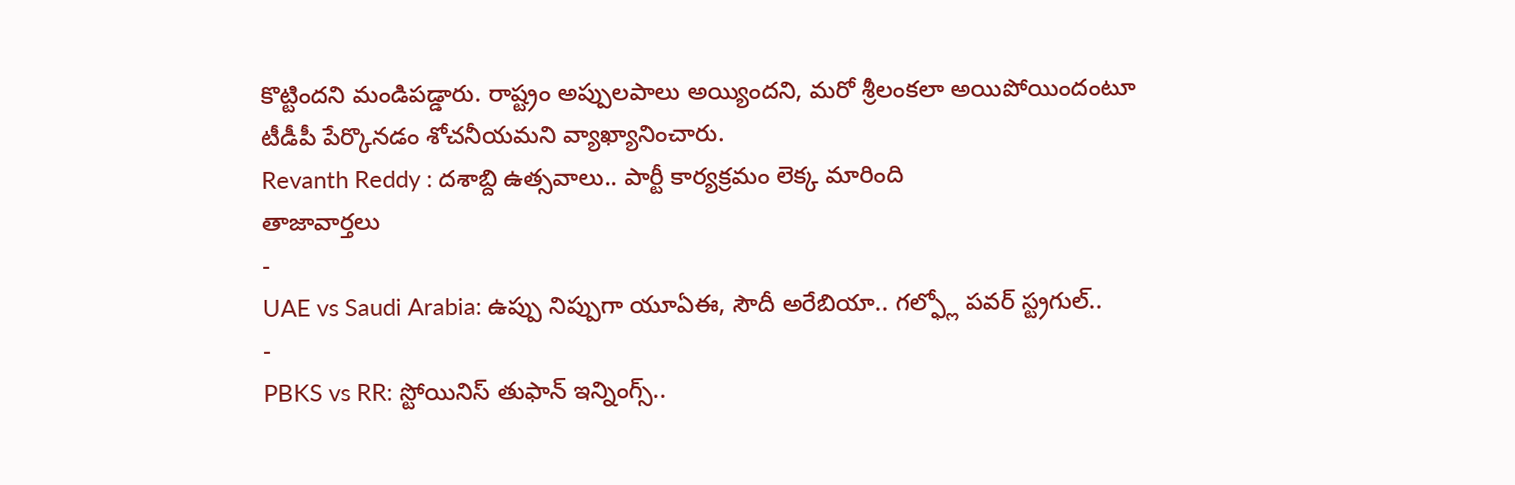కొట్టిందని మండిపడ్డారు. రాష్ట్రం అప్పులపాలు అయ్యిందని, మరో శ్రీలంకలా అయిపోయిందంటూ టీడీపీ పేర్కొనడం శోచనీయమని వ్యాఖ్యానించారు.
Revanth Reddy : దశాబ్ది ఉత్సవాలు.. పార్టీ కార్యక్రమం లెక్క మారింది
తాజావార్తలు
-
UAE vs Saudi Arabia: ఉప్పు నిప్పుగా యూఏఈ, సౌదీ అరేబియా.. గల్ఫ్లో పవర్ స్ట్రగుల్..
-
PBKS vs RR: స్టోయినిస్ తుఫాన్ ఇన్నింగ్స్..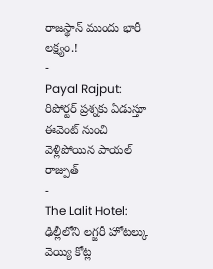రాజస్థాన్ ముందు భారీ లక్ష్యం.!
-
Payal Rajput: రిపోర్టర్ ప్రశ్నకు ఏడుస్తూ ఈవెంట్ నుంచి వెళ్లిపోయిన పాయల్ రాజ్పుత్
-
The Lalit Hotel: ఢిల్లీలోని లగ్జరీ హోటల్కు వెయ్యి కోట్ల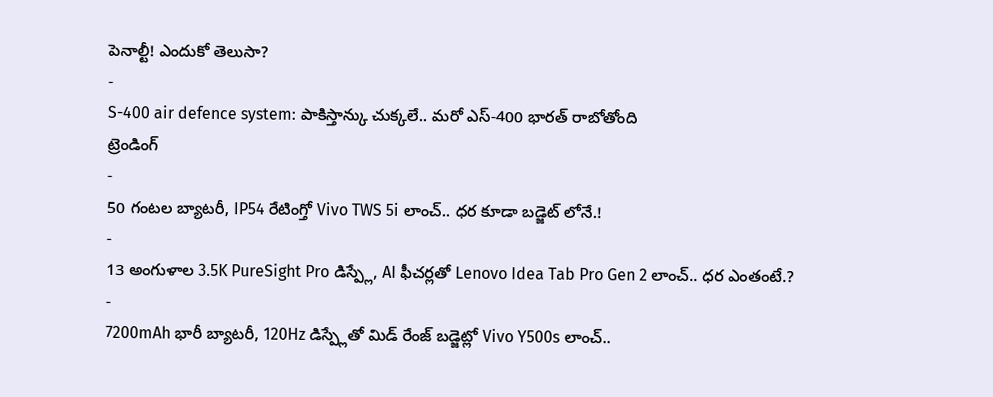పెనాల్టీ! ఎందుకో తెలుసా?
-
S-400 air defence system: పాకిస్తాన్కు చుక్కలే.. మరో ఎస్-400 భారత్ రాబోతోంది
ట్రెండింగ్
-
50 గంటల బ్యాటరీ, IP54 రేటింగ్తో Vivo TWS 5i లాంచ్.. ధర కూడా బడ్జెట్ లోనే.!
-
13 అంగుళాల 3.5K PureSight Pro డిస్ప్లే, AI ఫీచర్లతో Lenovo Idea Tab Pro Gen 2 లాంచ్.. ధర ఎంతంటే.?
-
7200mAh భారీ బ్యాటరీ, 120Hz డిస్ప్లేతో మిడ్ రేంజ్ బడ్జెట్లో Vivo Y500s లాంచ్..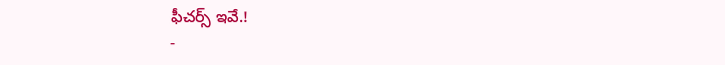ఫీచర్స్ ఇవే.!
-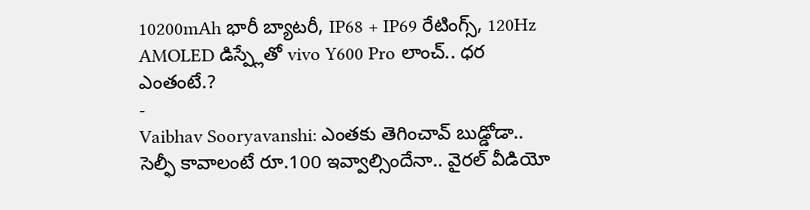10200mAh భారీ బ్యాటరీ, IP68 + IP69 రేటింగ్స్, 120Hz AMOLED డిస్ప్లేతో vivo Y600 Pro లాంచ్.. ధర ఎంతంటే.?
-
Vaibhav Sooryavanshi: ఎంతకు తెగించావ్ బుడ్డోడా.. సెల్ఫీ కావాలంటే రూ.100 ఇవ్వాల్సిందేనా.. వైరల్ వీడియో